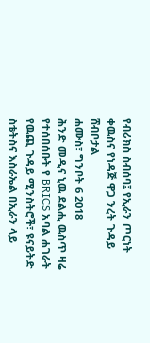የብሪክስ ስብሰባ፤ የኢራን ጦርነት ቀዉስና የነዳጅ ዋጋ ንረት ጉዳይ ሸብቦታል
ሐሙስ፣ ግንቦት 6 2018
ሕንድ መዲና ኒዉ ደልሒ ዉስጥ ዛሬ የተሰበሰቡት የ BRICS አባል ሐገራት የዉጪ ጉዳይ ሚንስትሮች፣ ዩናይትድ ስቴትስና እስራኤል በኢራን ላይ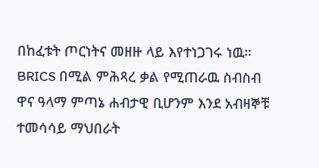በከፈቱት ጦርነትና መዘዙ ላይ እየተነጋገሩ ነዉ። BRICS በሚል ምሕጻረ ቃል የሚጠራዉ ስብስብ ዋና ዓላማ ምጣኔ ሐብታዊ ቢሆንም እንደ አብዛኞቹ ተመሳሳይ ማህበራት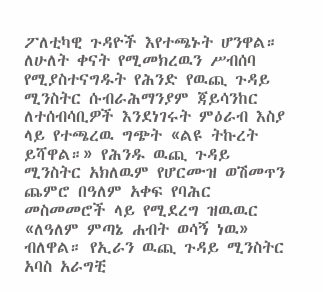ፖለቲካዊ ጉዳዮች እየተጫኑት ሆንዋል።
ለሁለት ቀናት የሚመክረዉን ሥብሰባ የሚያስተናግዱት የሕንድ የዉጪ ጉዳይ ሚንስትር ሱብራሕማንያም ጃይሳንከር ለተሰብሳቢዎች እንደነገሩት ምዕራብ እስያ ላይ የተጫረዉ ግጭት «ልዩ ትኩረት ይሻዋል።» የሕንዱ ዉጪ ጉዳይ ሚንስትር አክለዉም የሆርሙዝ ወሽመጥን ጨምሮ በዓለም አቀፍ የባሕር መስመመሮች ላይ የሚደረግ ዝዉዉር «ለዓለም ምጣኔ ሐብት ወሳኝ ነዉ» ብለዋል። የኢራን ዉጪ ጉዳይ ሚንስትር አባስ አራግቺ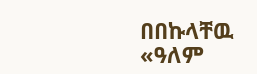በበኩላቸዉ «ዓለም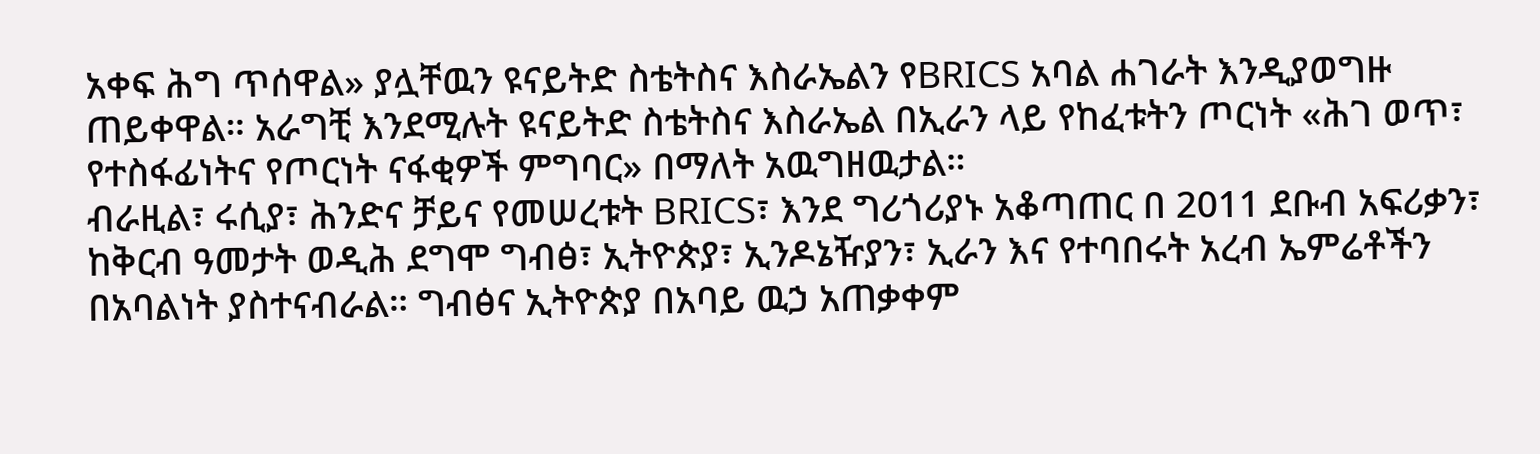አቀፍ ሕግ ጥሰዋል» ያሏቸዉን ዩናይትድ ስቴትስና እስራኤልን የBRICS አባል ሐገራት እንዲያወግዙ ጠይቀዋል። አራግቺ እንደሚሉት ዩናይትድ ስቴትስና እስራኤል በኢራን ላይ የከፈቱትን ጦርነት «ሕገ ወጥ፣ የተስፋፊነትና የጦርነት ናፋቂዎች ምግባር» በማለት አዉግዘዉታል።
ብራዚል፣ ሩሲያ፣ ሕንድና ቻይና የመሠረቱት BRICS፣ እንደ ግሪጎሪያኑ አቆጣጠር በ 2011 ደቡብ አፍሪቃን፣ ከቅርብ ዓመታት ወዲሕ ደግሞ ግብፅ፣ ኢትዮጵያ፣ ኢንዶኔዥያን፣ ኢራን እና የተባበሩት አረብ ኤምሬቶችን በአባልነት ያስተናብራል። ግብፅና ኢትዮጵያ በአባይ ዉኃ አጠቃቀም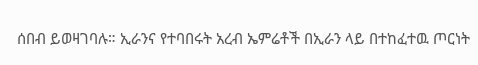ሰበብ ይወዛገባሉ። ኢራንና የተባበሩት አረብ ኤምሬቶች በኢራን ላይ በተከፈተዉ ጦርነት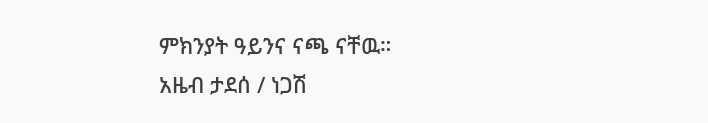ምክንያት ዓይንና ናጫ ናቸዉ።
አዜብ ታደሰ / ነጋሽ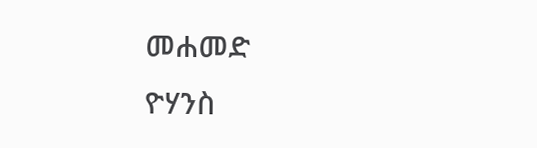መሐመድ
ዮሃንስ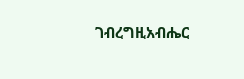ገብረግዚአብሔር